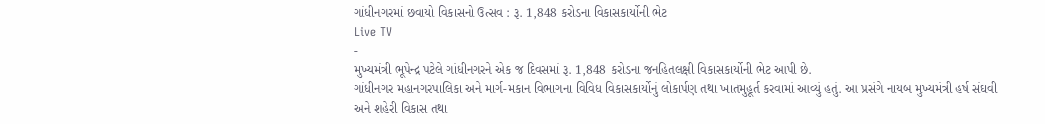ગાંધીનગરમાં છવાયો વિકાસનો ઉત્સવ : રૂ. 1,848 કરોડના વિકાસકાર્યોની ભેટ
Live TV
-
મુખ્યમંત્રી ભૂપેન્દ્ર પટેલે ગાંધીનગરને એક જ દિવસમાં રૂ. 1,848 કરોડના જનહિતલક્ષી વિકાસકાર્યોની ભેટ આપી છે.
ગાંધીનગર મહાનગરપાલિકા અને માર્ગ-મકાન વિભાગના વિવિધ વિકાસકાર્યોનું લોકાર્પણ તથા ખાતમુહૂર્ત કરવામાં આવ્યું હતું. આ પ્રસંગે નાયબ મુખ્યમંત્રી હર્ષ સંઘવી અને શહેરી વિકાસ તથા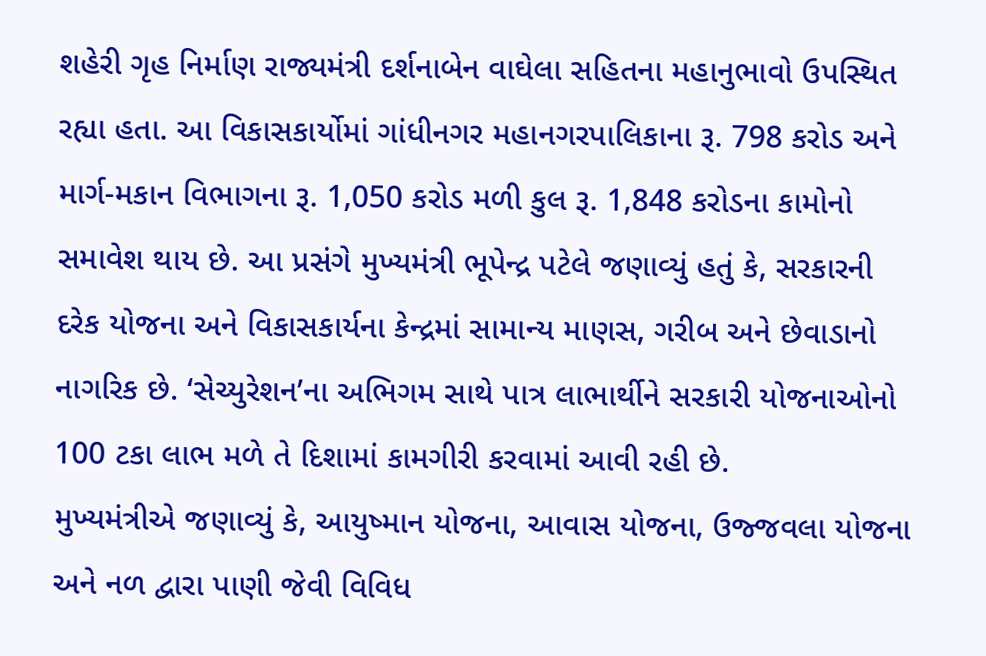શહેરી ગૃહ નિર્માણ રાજ્યમંત્રી દર્શનાબેન વાઘેલા સહિતના મહાનુભાવો ઉપસ્થિત રહ્યા હતા. આ વિકાસકાર્યોમાં ગાંધીનગર મહાનગરપાલિકાના રૂ. 798 કરોડ અને માર્ગ-મકાન વિભાગના રૂ. 1,050 કરોડ મળી કુલ રૂ. 1,848 કરોડના કામોનો સમાવેશ થાય છે. આ પ્રસંગે મુખ્યમંત્રી ભૂપેન્દ્ર પટેલે જણાવ્યું હતું કે, સરકારની દરેક યોજના અને વિકાસકાર્યના કેન્દ્રમાં સામાન્ય માણસ, ગરીબ અને છેવાડાનો નાગરિક છે. ‘સેચ્યુરેશન’ના અભિગમ સાથે પાત્ર લાભાર્થીને સરકારી યોજનાઓનો 100 ટકા લાભ મળે તે દિશામાં કામગીરી કરવામાં આવી રહી છે.
મુખ્યમંત્રીએ જણાવ્યું કે, આયુષ્માન યોજના, આવાસ યોજના, ઉજ્જવલા યોજના અને નળ દ્વારા પાણી જેવી વિવિધ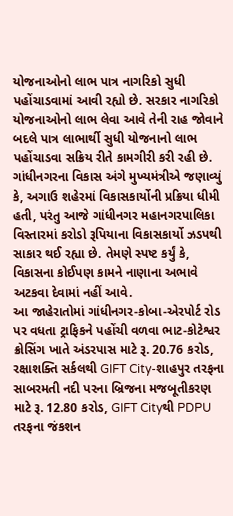યોજનાઓનો લાભ પાત્ર નાગરિકો સુધી પહોંચાડવામાં આવી રહ્યો છે. સરકાર નાગરિકો યોજનાઓનો લાભ લેવા આવે તેની રાહ જોવાને બદલે પાત્ર લાભાર્થી સુધી યોજનાનો લાભ પહોંચાડવા સક્રિય રીતે કામગીરી કરી રહી છે. ગાંધીનગરના વિકાસ અંગે મુખ્યમંત્રીએ જણાવ્યું કે, અગાઉ શહેરમાં વિકાસકાર્યોની પ્રક્રિયા ધીમી હતી, પરંતુ આજે ગાંધીનગર મહાનગરપાલિકા વિસ્તારમાં કરોડો રૂપિયાના વિકાસકાર્યો ઝડપથી સાકાર થઈ રહ્યા છે. તેમણે સ્પષ્ટ કર્યું કે, વિકાસના કોઈપણ કામને નાણાના અભાવે અટકવા દેવામાં નહીં આવે.
આ જાહેરાતોમાં ગાંધીનગર-કોબા-એરપોર્ટ રોડ પર વધતા ટ્રાફિકને પહોંચી વળવા ભાટ-કોટેશ્વર ક્રોસિંગ ખાતે અંડરપાસ માટે રૂ. 20.76 કરોડ, રક્ષાશક્તિ સર્કલથી GIFT City-શાહપુર તરફના સાબરમતી નદી પરના બ્રિજના મજબૂતીકરણ માટે રૂ. 12.80 કરોડ, GIFT Cityથી PDPU તરફના જંકશન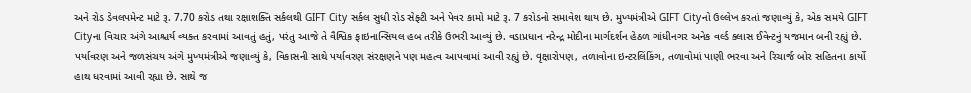અને રોડ ડેવલપમેન્ટ માટે રૂ. 7.70 કરોડ તથા રક્ષાશક્તિ સર્કલથી GIFT City સર્કલ સુધી રોડ સેફ્ટી અને પેવર કામો માટે રૂ. 7 કરોડનો સમાવેશ થાય છે. મુખ્યમંત્રીએ GIFT Cityનો ઉલ્લેખ કરતાં જણાવ્યું કે, એક સમયે GIFT Cityના વિચાર અંગે આશ્ચર્ય વ્યક્ત કરવામાં આવતું હતું, પરંતુ આજે તે વૈશ્વિક ફાઇનાન્સિયલ હબ તરીકે ઉભરી આવ્યું છે. વડાપ્રધાન નરેન્દ્ર મોદીના માર્ગદર્શન હેઠળ ગાંધીનગર અનેક વર્લ્ડ ક્લાસ ઈવેન્ટનું યજમાન બની રહ્યું છે.
પર્યાવરણ અને જળસંચય અંગે મુખ્યમંત્રીએ જણાવ્યું કે, વિકાસની સાથે પર્યાવરણ સંરક્ષણને પણ મહત્વ આપવામાં આવી રહ્યું છે. વૃક્ષારોપણ, તળાવોના ઇન્ટરલિંકિંગ, તળાવોમાં પાણી ભરવા અને રિચાર્જ બોર સહિતના કાર્યો હાથ ધરવામાં આવી રહ્યા છે. સાથે જ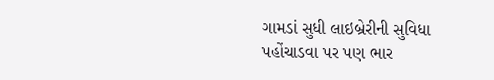ગામડાં સુધી લાઇબ્રેરીની સુવિધા પહોંચાડવા પર પણ ભાર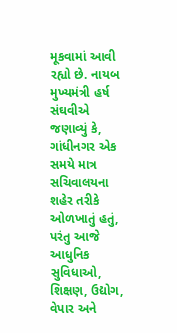મૂકવામાં આવી રહ્યો છે. નાયબ મુખ્યમંત્રી હર્ષ સંઘવીએ જણાવ્યું કે, ગાંધીનગર એક સમયે માત્ર સચિવાલયના શહેર તરીકે ઓળખાતું હતું, પરંતુ આજે આધુનિક સુવિધાઓ, શિક્ષણ, ઉદ્યોગ, વેપાર અને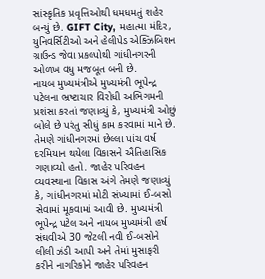સાંસ્કૃતિક પ્રવૃત્તિઓથી ધમધમતું શહેર બન્યું છે. GIFT City, મહાત્મા મંદિર, યુનિવર્સિટીઓ અને હેલીપેડ એક્ઝિબિશન ગ્રાઉન્ડ જેવા પ્રકલ્પોથી ગાંધીનગરની ઓળખ વધુ મજબૂત બની છે.
નાયબ મુખ્યમંત્રીએ મુખ્યમંત્રી ભૂપેન્દ્ર પટેલના ભ્રષ્ટાચાર વિરોધી અભિગમની પ્રશંસા કરતાં જણાવ્યું કે, મુખ્યમંત્રી ઓછું બોલે છે પરંતુ સીધું કામ કરવામાં માને છે. તેમણે ગાંધીનગરમાં છેલ્લા પાંચ વર્ષ દરમિયાન થયેલા વિકાસને ઐતિહાસિક ગણાવ્યો હતો. જાહેર પરિવહન વ્યવસ્થાના વિકાસ અંગે તેમણે જણાવ્યું કે, ગાંધીનગરમાં મોટી સંખ્યામાં ઈ-બસો સેવામાં મૂકવામાં આવી છે. મુખ્યમંત્રી ભૂપેન્દ્ર પટેલ અને નાયબ મુખ્યમંત્રી હર્ષ સંઘવીએ 30 જેટલી નવી ઈ-બસોને લીલી ઝંડી આપી અને તેમાં મુસાફરી કરીને નાગરિકોને જાહેર પરિવહન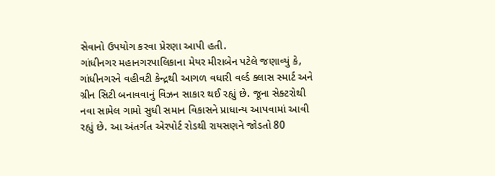સેવાનો ઉપયોગ કરવા પ્રેરણા આપી હતી.
ગાંધીનગર મહાનગરપાલિકાના મેયર મીરાબેન પટેલે જણાવ્યું કે, ગાંધીનગરને વહીવટી કેન્દ્રથી આગળ વધારી વર્લ્ડ ક્લાસ સ્માર્ટ અને ગ્રીન સિટી બનાવવાનું વિઝન સાકાર થઈ રહ્યું છે. જૂના સેક્ટરોથી નવા સામેલ ગામો સુધી સમાન વિકાસને પ્રાધાન્ય આપવામાં આવી રહ્યું છે. આ અંતર્ગત એરપોર્ટ રોડથી રાયસણને જોડતો 80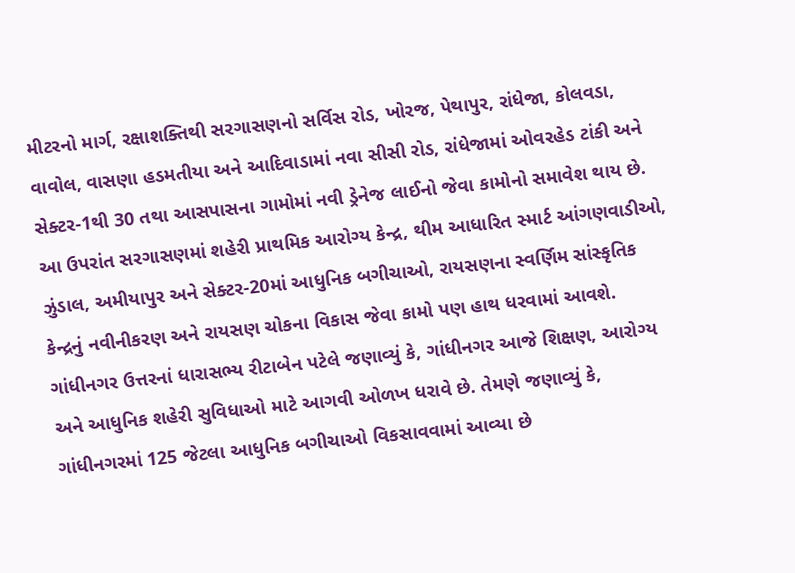મીટરનો માર્ગ, રક્ષાશક્તિથી સરગાસણનો સર્વિસ રોડ, ખોરજ, પેથાપુર, રાંધેજા, કોલવડા, વાવોલ, વાસણા હડમતીયા અને આદિવાડામાં નવા સીસી રોડ, રાંધેજામાં ઓવરહેડ ટાંકી અને સેક્ટર-1થી 30 તથા આસપાસના ગામોમાં નવી ડ્રેનેજ લાઈનો જેવા કામોનો સમાવેશ થાય છે.
આ ઉપરાંત સરગાસણમાં શહેરી પ્રાથમિક આરોગ્ય કેન્દ્ર, થીમ આધારિત સ્માર્ટ આંગણવાડીઓ, ઝુંડાલ, અમીયાપુર અને સેક્ટર-20માં આધુનિક બગીચાઓ, રાયસણના સ્વર્ણિમ સાંસ્કૃતિક કેન્દ્રનું નવીનીકરણ અને રાયસણ ચોકના વિકાસ જેવા કામો પણ હાથ ધરવામાં આવશે. ગાંધીનગર ઉત્તરનાં ધારાસભ્ય રીટાબેન પટેલે જણાવ્યું કે, ગાંધીનગર આજે શિક્ષણ, આરોગ્ય અને આધુનિક શહેરી સુવિધાઓ માટે આગવી ઓળખ ધરાવે છે. તેમણે જણાવ્યું કે, ગાંધીનગરમાં 125 જેટલા આધુનિક બગીચાઓ વિકસાવવામાં આવ્યા છે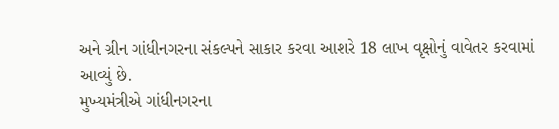અને ગ્રીન ગાંધીનગરના સંકલ્પને સાકાર કરવા આશરે 18 લાખ વૃક્ષોનું વાવેતર કરવામાં આવ્યું છે.
મુખ્યમંત્રીએ ગાંધીનગરના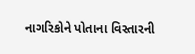નાગરિકોને પોતાના વિસ્તારની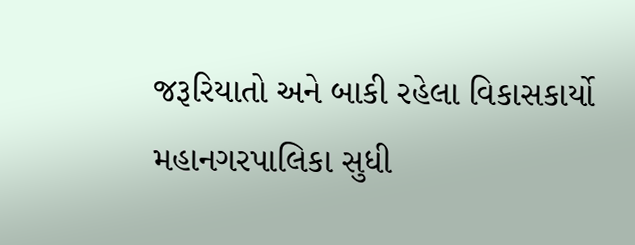જરૂરિયાતો અને બાકી રહેલા વિકાસકાર્યો મહાનગરપાલિકા સુધી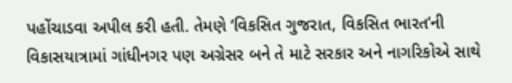પહોંચાડવા અપીલ કરી હતી. તેમણે ‘વિકસિત ગુજરાત, વિકસિત ભારત’ની વિકાસયાત્રામાં ગાંધીનગર પણ અગ્રેસર બને તે માટે સરકાર અને નાગરિકોએ સાથે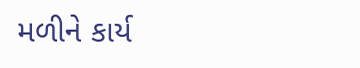મળીને કાર્ય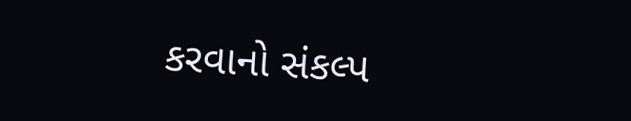કરવાનો સંકલ્પ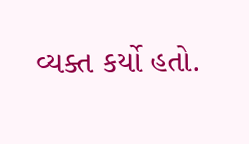વ્યક્ત કર્યો હતો.